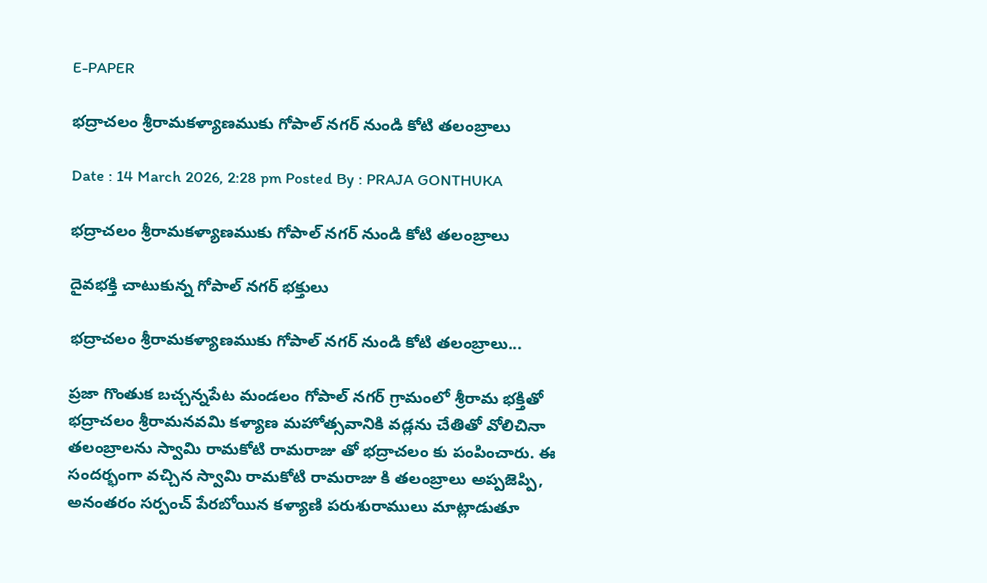E-PAPER

భద్రాచలం శ్రీరామకళ్యాణముకు గోపాల్ నగర్ నుండి కోటి తలంబ్రాలు

Date : 14 March 2026, 2:28 pm Posted By : PRAJA GONTHUKA

భద్రాచలం శ్రీరామకళ్యాణముకు గోపాల్ నగర్ నుండి కోటి తలంబ్రాలు

దైవభక్తి చాటుకున్న గోపాల్ నగర్ భక్తులు

భద్రాచలం శ్రీరామకళ్యాణముకు గోపాల్ నగర్ నుండి కోటి తలంబ్రాలు...

ప్రజా గొంతుక బచ్చన్నపేట మండలం గోపాల్ నగర్ గ్రామంలో శ్రీరామ భక్తితో భద్రాచలం శ్రీరామనవమి కళ్యాణ మహోత్సవానికి వడ్లను చేతితో వోలిచినా తలంబ్రాలను స్వామి రామకోటి రామరాజు తో భద్రాచలం కు పంపించారు. ఈ సందర్భంగా వచ్చిన స్వామి రామకోటి రామరాజు కి తలంబ్రాలు అప్పజెప్పి, అనంతరం సర్పంచ్ పేరబోయిన కళ్యాణి పరుశురాములు మాట్లాడుతూ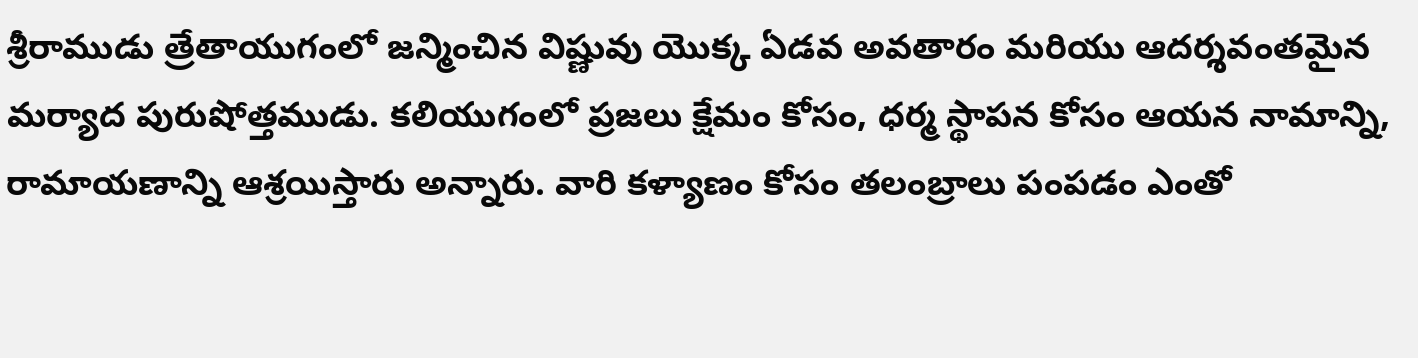శ్రీరాముడు త్రేతాయుగంలో జన్మించిన విష్ణువు యొక్క ఏడవ అవతారం మరియు ఆదర్శవంతమైన మర్యాద పురుషోత్తముడు. కలియుగంలో ప్రజలు క్షేమం కోసం, ధర్మ స్థాపన కోసం ఆయన నామాన్ని, రామాయణాన్ని ఆశ్రయిస్తారు అన్నారు. వారి కళ్యాణం కోసం తలంబ్రాలు పంపడం ఎంతో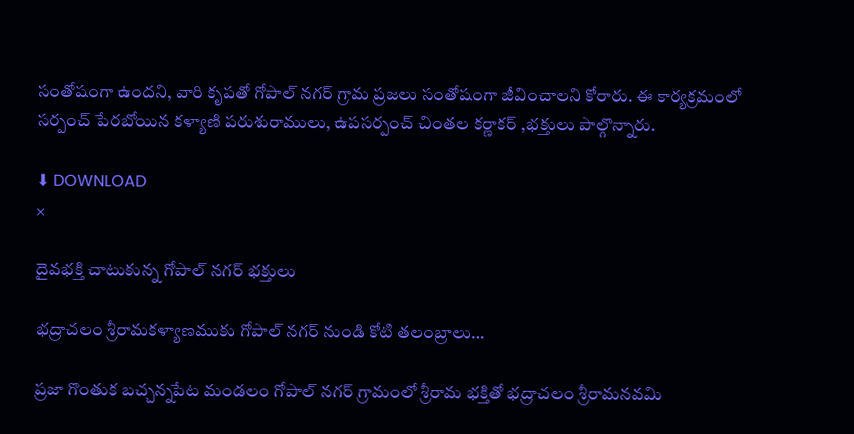సంతోషంగా ఉందని, వారి కృపతో గోపాల్ నగర్ గ్రామ ప్రజలు సంతోషంగా జీవించాలని కోరారు. ఈ కార్యక్రమంలో సర్పంచ్ పేరబోయిన కళ్యాణి పరుశురాములు, ఉపసర్పంచ్ చింతల కర్ణాకర్ ,భక్తులు పాల్గొన్నారు.

⬇ DOWNLOAD
×

దైవభక్తి చాటుకున్న గోపాల్ నగర్ భక్తులు

భద్రాచలం శ్రీరామకళ్యాణముకు గోపాల్ నగర్ నుండి కోటి తలంబ్రాలు…

ప్రజా గొంతుక బచ్చన్నపేట మండలం గోపాల్ నగర్ గ్రామంలో శ్రీరామ భక్తితో భద్రాచలం శ్రీరామనవమి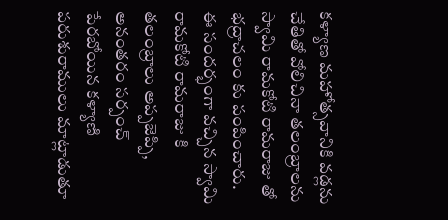కళ్యాణ మహోత్సవానికి వడ్లను చేతితో వోలిచినా తలంబ్రాలను స్వామి రామకోటి రామరాజు తో భద్రాచలం కు పంపించారు. ఈ సందర్భంగా వచ్చిన స్వామి రామకోటి రామరాజు కి తలంబ్రాలు అప్పజెప్పి, అనంతరం సర్పంచ్ పేరబోయిన కళ్యాణి పరుశురాములు మాట్లాడుతూ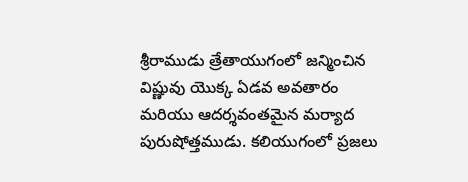శ్రీరాముడు త్రేతాయుగంలో జన్మించిన విష్ణువు యొక్క ఏడవ అవతారం మరియు ఆదర్శవంతమైన మర్యాద పురుషోత్తముడు. కలియుగంలో ప్రజలు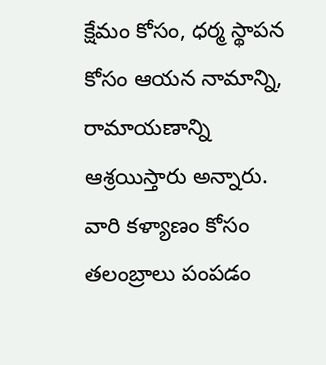క్షేమం కోసం, ధర్మ స్థాపన కోసం ఆయన నామాన్ని, రామాయణాన్ని ఆశ్రయిస్తారు అన్నారు. వారి కళ్యాణం కోసం తలంబ్రాలు పంపడం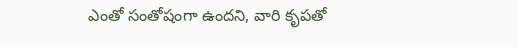ఎంతో సంతోషంగా ఉందని, వారి కృపతో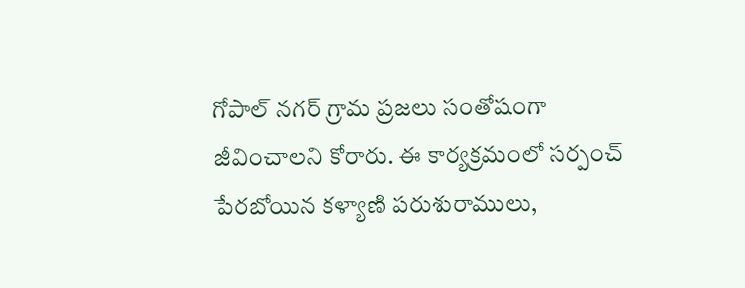గోపాల్ నగర్ గ్రామ ప్రజలు సంతోషంగా జీవించాలని కోరారు. ఈ కార్యక్రమంలో సర్పంచ్ పేరబోయిన కళ్యాణి పరుశురాములు,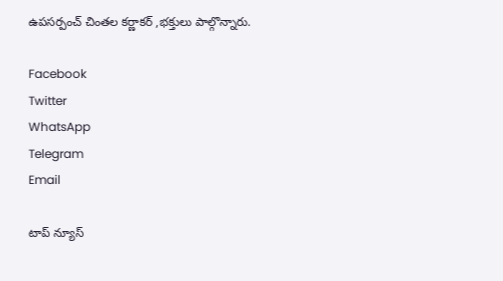ఉపసర్పంచ్ చింతల కర్ణాకర్ ,భక్తులు పాల్గొన్నారు.

Facebook
Twitter
WhatsApp
Telegram
Email

టాప్ న్యూస్